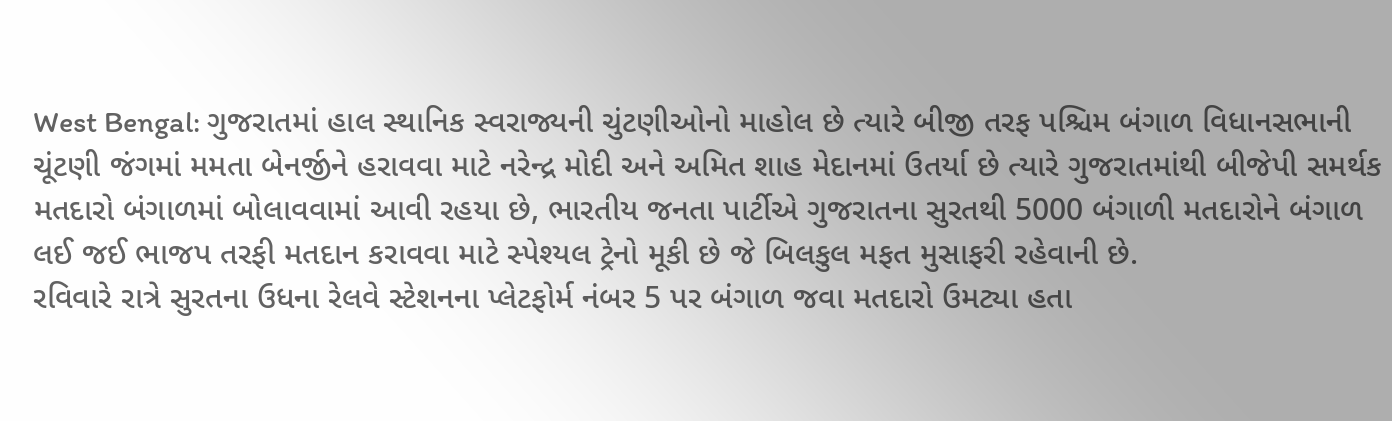West Bengal: ગુજરાતમાં હાલ સ્થાનિક સ્વરાજ્યની ચુંટણીઓનો માહોલ છે ત્યારે બીજી તરફ પશ્ચિમ બંગાળ વિધાનસભાની ચૂંટણી જંગમાં મમતા બેનર્જીને હરાવવા માટે નરેન્દ્ર મોદી અને અમિત શાહ મેદાનમાં ઉતર્યા છે ત્યારે ગુજરાતમાંથી બીજેપી સમર્થક મતદારો બંગાળમાં બોલાવવામાં આવી રહયા છે, ભારતીય જનતા પાર્ટીએ ગુજરાતના સુરતથી 5000 બંગાળી મતદારોને બંગાળ લઈ જઈ ભાજપ તરફી મતદાન કરાવવા માટે સ્પેશ્યલ ટ્રેનો મૂકી છે જે બિલકુલ મફત મુસાફરી રહેવાની છે.
રવિવારે રાત્રે સુરતના ઉધના રેલવે સ્ટેશનના પ્લેટફોર્મ નંબર 5 પર બંગાળ જવા મતદારો ઉમટ્યા હતા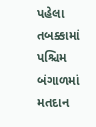પહેલા તબક્કામાં પશ્ચિમ બંગાળમાં મતદાન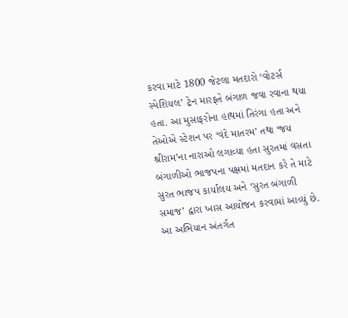કરવા માટે 1800 જેટલા મતદારો ‘વોટર્સ સ્પેશિયલ’ ટ્રેન મારફતે બંગાળ જવા રવાના થયા હતા. આ મુસાફરોના હાથમાં તિરંગા હતા અને તેઓએ સ્ટેશન પર ‘વંદે માતરમ’ તથા ‘જય શ્રીરામ’ના નારાઓ લગાવ્યા હતા સુરતમાં વસતા બંગાળીઓ ભાજપના પક્ષમાં મતદાન કરે તે માટે સુરત ભાજપ કાર્યાલય અને ‘સુરત બંગાળી સમાજ’ દ્વારા ખાસ આયોજન કરવામાં આવ્યું છે. આ અભિયાન અંતર્ગત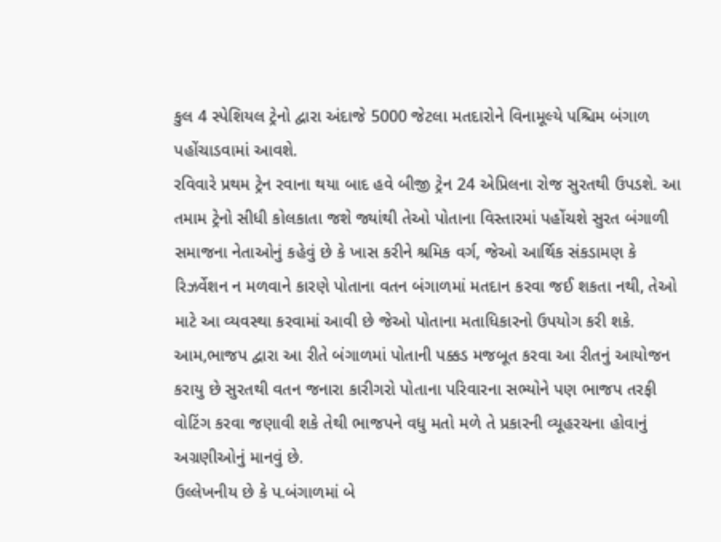કુલ 4 સ્પેશિયલ ટ્રેનો દ્વારા અંદાજે 5000 જેટલા મતદારોને વિનામૂલ્યે પશ્ચિમ બંગાળ પહોંચાડવામાં આવશે.
રવિવારે પ્રથમ ટ્રેન રવાના થયા બાદ હવે બીજી ટ્રેન 24 એપ્રિલના રોજ સુરતથી ઉપડશે. આ તમામ ટ્રેનો સીધી કોલકાતા જશે જ્યાંથી તેઓ પોતાના વિસ્તારમાં પહોંચશે સુરત બંગાળી સમાજના નેતાઓનું કહેવું છે કે ખાસ કરીને શ્રમિક વર્ગ, જેઓ આર્થિક સંકડામણ કે રિઝર્વેશન ન મળવાને કારણે પોતાના વતન બંગાળમાં મતદાન કરવા જઈ શકતા નથી, તેઓ માટે આ વ્યવસ્થા કરવામાં આવી છે જેઓ પોતાના મતાધિકારનો ઉપયોગ કરી શકે.
આમ,ભાજપ દ્વારા આ રીતે બંગાળમાં પોતાની પક્કડ મજબૂત કરવા આ રીતનું આયોજન કરાયુ છે સુરતથી વતન જનારા કારીગરો પોતાના પરિવારના સભ્યોને પણ ભાજપ તરફી વોટિંગ કરવા જણાવી શકે તેથી ભાજપને વધુ મતો મળે તે પ્રકારની વ્યૂહરચના હોવાનું અગ્રણીઓનું માનવું છે.
ઉલ્લેખનીય છે કે પ.બંગાળમાં બે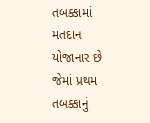તબક્કામાં મતદાન યોજાનાર છે જેમાં પ્રથમ તબક્કાનું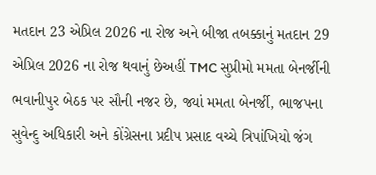મતદાન 23 એપ્રિલ 2026 ના રોજ અને બીજા તબક્કાનું મતદાન 29 એપ્રિલ 2026 ના રોજ થવાનું છેઅહીં TMC સુપ્રીમો મમતા બેનર્જીની ભવાનીપુર બેઠક પર સૌની નજર છે, જ્યાં મમતા બેનર્જી, ભાજપના સુવેન્દુ અધિકારી અને કોંગ્રેસના પ્રદીપ પ્રસાદ વચ્ચે ત્રિપાંખિયો જંગ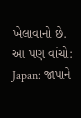ખેલાવાનો છે.
આ પણ વાંચો:
Japan: જાપાને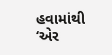હવામાંથી ‘એર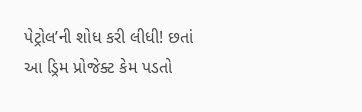પેટ્રોલ’ની શોધ કરી લીધી! છતાં આ ડ્રિમ પ્રોજેક્ટ કેમ પડતો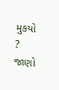મુકયો ? જાણો